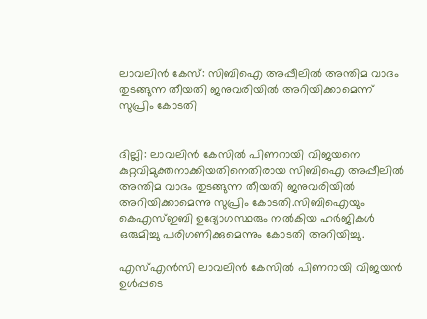ലാവലിന്‍ കേസ്: സിബിഐ അപ്പീലില്‍ അന്തിമ വാദം തുടങ്ങുന്ന തീയതി ജനുവരിയില്‍ അറിയിക്കാമെന്ന് സുപ്രിം കോടതി


ദില്ലി: ലാവലിന്‍ കേസില്‍ പിണറായി വിജയനെ കുറ്റവിമുക്തനാക്കിയതിനെതിരായ സിബിഐ അപ്പീലില്‍ അന്തിമ വാദം തുടങ്ങുന്ന തീയതി ജനുവരിയില്‍ അറിയിക്കാമെന്നു സുപ്രിം കോടതി.സിബിഐയും കെഎസ്ഇബി ഉദ്യോഗസ്ഥരും നല്‍കിയ ഹര്‍ജികള്‍ ഒരുമിച്ചു പരിഗണിക്കുമെന്നും കോടതി അറിയിച്ചു.

എസ്എന്‍സി ലാവലിന്‍ കേസില്‍ പിണറായി വിജയന്‍ ഉള്‍പ്പടെ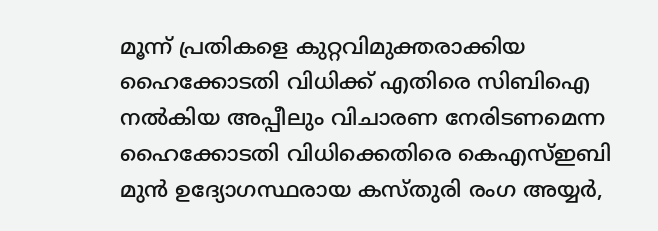മൂന്ന് പ്രതികളെ കുറ്റവിമുക്തരാക്കിയ ഹൈക്കോടതി വിധിക്ക് എതിരെ സിബിഐ നല്‍കിയ അപ്പീലും വിചാരണ നേരിടണമെന്ന ഹൈക്കോടതി വിധിക്കെതിരെ കെഎസ്ഇബി മുന്‍ ഉദ്യോഗസ്ഥരായ കസ്തുരി രംഗ അയ്യര്‍,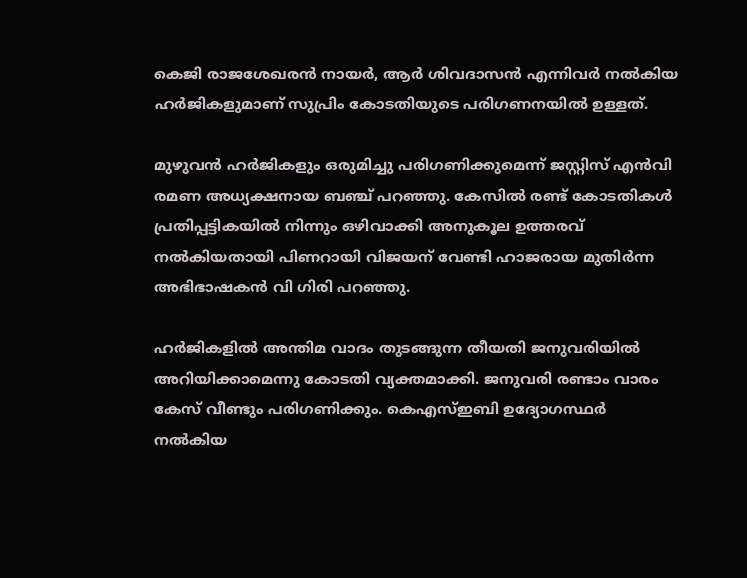കെജി രാജശേഖരന്‍ നായര്‍, ആര്‍ ശിവദാസന്‍ എന്നിവര്‍ നല്‍കിയ ഹര്‍ജികളുമാണ് സുപ്രിം കോടതിയുടെ പരിഗണനയില്‍ ഉള്ളത്.

മുഴുവന്‍ ഹര്‍ജികളും ഒരുമിച്ചു പരിഗണിക്കുമെന്ന് ജസ്റ്റിസ് എന്‍വി രമണ അധ്യക്ഷനായ ബഞ്ച് പറഞ്ഞു. കേസില്‍ രണ്ട് കോടതികള്‍ പ്രതിപ്പട്ടികയില്‍ നിന്നും ഒഴിവാക്കി അനുകൂല ഉത്തരവ് നല്‍കിയതായി പിണറായി വിജയന് വേണ്ടി ഹാജരായ മുതിര്‍ന്ന അഭിഭാഷകന്‍ വി ഗിരി പറഞ്ഞു.

ഹര്‍ജികളില്‍ അന്തിമ വാദം തുടങ്ങുന്ന തീയതി ജനുവരിയില്‍ അറിയിക്കാമെന്നു കോടതി വ്യക്തമാക്കി. ജനുവരി രണ്ടാം വാരം കേസ് വീണ്ടും പരിഗണിക്കും. കെഎസ്ഇബി ഉദ്യോഗസ്ഥര്‍ നല്‍കിയ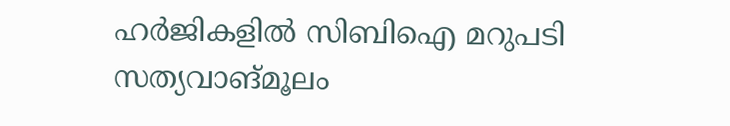ഹര്‍ജികളില്‍ സിബിഐ മറുപടി സത്യവാങ്മൂലം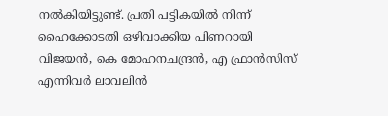നല്‍കിയിട്ടുണ്ട്. പ്രതി പട്ടികയില്‍ നിന്ന് ഹൈക്കോടതി ഒഴിവാക്കിയ പിണറായി വിജയന്‍, കെ മോഹനചന്ദ്രന്‍, എ ഫ്രാന്‍സിസ് എന്നിവര്‍ ലാവലിന്‍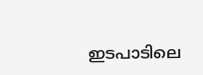ഇടപാടിലെ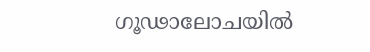ഗൂഢാലോചയില്‍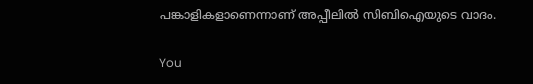പങ്കാളികളാണെന്നാണ് അപ്പീലില്‍ സിബിഐയുടെ വാദം.

You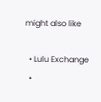might also like

  • Lulu Exchange
  •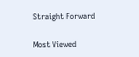Straight Forward

Most Viewed